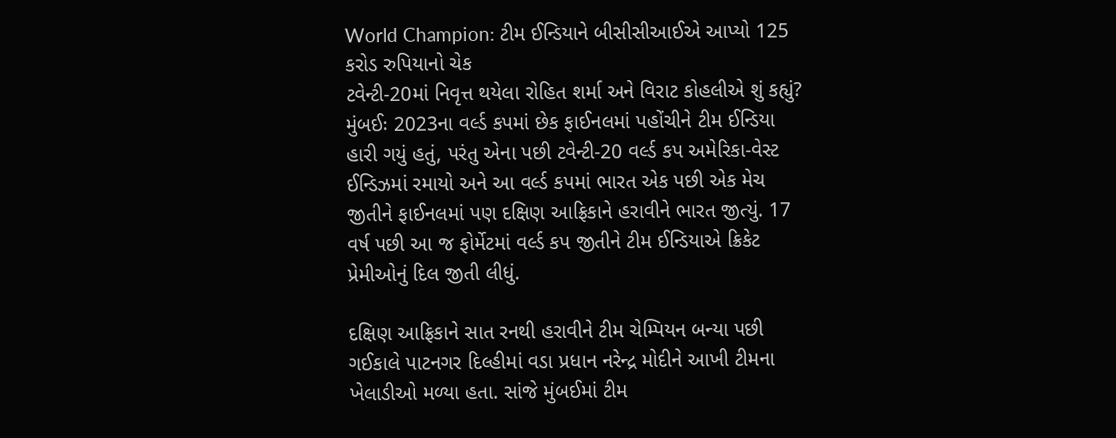World Champion: ટીમ ઈન્ડિયાને બીસીસીઆઈએ આપ્યો 125 કરોડ રુપિયાનો ચેક
ટવેન્ટી-20માં નિવૃત્ત થયેલા રોહિત શર્મા અને વિરાટ કોહલીએ શું કહ્યું?
મુંબઈઃ 2023ના વર્લ્ડ કપમાં છેક ફાઈનલમાં પહોંચીને ટીમ ઈન્ડિયા હારી ગયું હતું, પરંતુ એના પછી ટવેન્ટી-20 વર્લ્ડ કપ અમેરિકા-વેસ્ટ ઈન્ડિઝમાં રમાયો અને આ વર્લ્ડ કપમાં ભારત એક પછી એક મેચ જીતીને ફાઈનલમાં પણ દક્ષિણ આફ્રિકાને હરાવીને ભારત જીત્યું. 17 વર્ષ પછી આ જ ફોર્મેટમાં વર્લ્ડ કપ જીતીને ટીમ ઈન્ડિયાએ ક્રિકેટ પ્રેમીઓનું દિલ જીતી લીધું.

દક્ષિણ આફ્રિકાને સાત રનથી હરાવીને ટીમ ચેમ્પિયન બન્યા પછી ગઈકાલે પાટનગર દિલ્હીમાં વડા પ્રધાન નરેન્દ્ર મોદીને આખી ટીમના ખેલાડીઓ મળ્યા હતા. સાંજે મુંબઈમાં ટીમ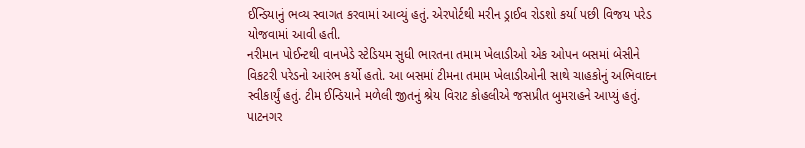ઈન્ડિયાનું ભવ્ય સ્વાગત કરવામાં આવ્યું હતું. એરપોર્ટથી મરીન ડ્રાઈવ રોડશો કર્યા પછી વિજય પરેડ યોજવામાં આવી હતી.
નરીમાન પોઈન્ટથી વાનખેડે સ્ટેડિયમ સુધી ભારતના તમામ ખેલાડીઓ એક ઓપન બસમાં બેસીને વિકટરી પરેડનો આરંભ કર્યો હતો. આ બસમાં ટીમના તમામ ખેલાડીઓની સાથે ચાહકોનું અભિવાદન સ્વીકાર્યું હતું. ટીમ ઈન્ડિયાને મળેલી જીતનું શ્રેય વિરાટ કોહલીએ જસપ્રીત બુમરાહને આપ્યું હતું. પાટનગર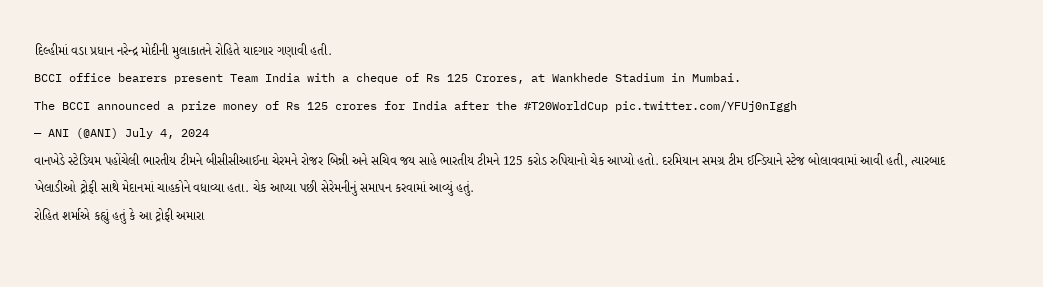દિલ્હીમાં વડા પ્રધાન નરેન્દ્ર મોદીની મુલાકાતને રોહિતે યાદગાર ગણાવી હતી.
BCCI office bearers present Team India with a cheque of Rs 125 Crores, at Wankhede Stadium in Mumbai.
The BCCI announced a prize money of Rs 125 crores for India after the #T20WorldCup pic.twitter.com/YFUj0nIggh
— ANI (@ANI) July 4, 2024
વાનખેડે સ્ટેડિયમ પહોંચેલી ભારતીય ટીમને બીસીસીઆઈના ચેરમને રોજર બિન્ની અને સચિવ જય સાહે ભારતીય ટીમને 125 કરોડ રુપિયાનો ચેક આપ્યો હતો. દરમિયાન સમગ્ર ટીમ ઈન્ડિયાને સ્ટેજ બોલાવવામાં આવી હતી, ત્યારબાદ ખેલાડીઓ ટ્રોફી સાથે મેદાનમાં ચાહકોને વધાવ્યા હતા. ચેક આપ્યા પછી સેરેમનીનું સમાપન કરવામાં આવ્યું હતું.
રોહિત શર્માએ કહ્યું હતું કે આ ટ્રોફી અમારા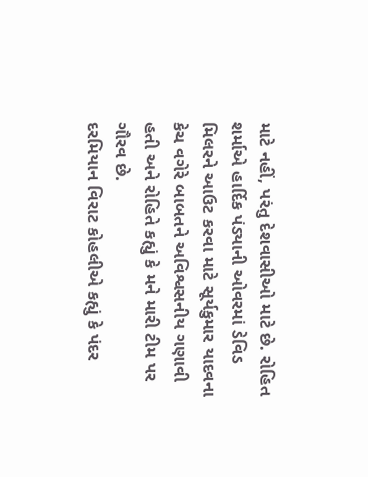માટે નહીં, પરંતુ દેશવાસીઓ માટે છે. રોહિત શર્માએ હાર્દિક પંડ્યાની ઓવરમાં ડેવિડ મિલરને આઉટ કરવા માટે સૂર્યકુમાર યાદવના કેચ વગેરે બાબતને અવિશ્વસનીય ગણાવી હતી અને રોહિતે કહ્યું કે મને મારી ટીમ પર ગૌરવ છે.
દરમિયાન વિરાટ કોહલીએ કહ્યું કે પંદર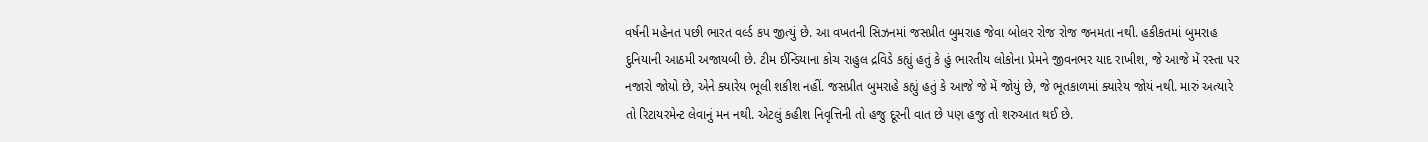વર્ષની મહેનત પછી ભારત વર્લ્ડ કપ જીત્યું છે. આ વખતની સિઝનમાં જસપ્રીત બુમરાહ જેવા બોલર રોજ રોજ જનમતા નથી. હકીકતમાં બુમરાહ દુનિયાની આઠમી અજાયબી છે. ટીમ ઈન્ડિયાના કોચ રાહુલ દ્રવિડે કહ્યું હતું કે હું ભારતીય લોકોના પ્રેમને જીવનભર યાદ રાખીશ, જે આજે મેં રસ્તા પર નજારો જોયો છે, એને ક્યારેય ભૂલી શકીશ નહીં. જસપ્રીત બુમરાહે કહ્યું હતું કે આજે જે મેં જોયું છે, જે ભૂતકાળમાં ક્યારેય જોયં નથી. મારું અત્યારે તો રિટાયરમેન્ટ લેવાનું મન નથી. એટલું કહીશ નિવૃત્તિની તો હજુ દૂરની વાત છે પણ હજુ તો શરુઆત થઈ છે.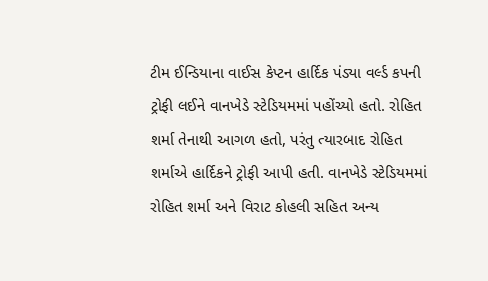ટીમ ઈન્ડિયાના વાઈસ કેપ્ટન હાર્દિક પંડ્યા વર્લ્ડ કપની ટ્રોફી લઈને વાનખેડે સ્ટેડિયમમાં પહોંચ્યો હતો. રોહિત શર્મા તેનાથી આગળ હતો, પરંતુ ત્યારબાદ રોહિત શર્માએ હાર્દિકને ટ્રોફી આપી હતી. વાનખેડે સ્ટેડિયમમાં રોહિત શર્મા અને વિરાટ કોહલી સહિત અન્ય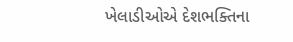ખેલાડીઓએ દેશભક્તિના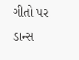ગીતો પર ડાન્સ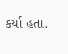કર્યા હતા.